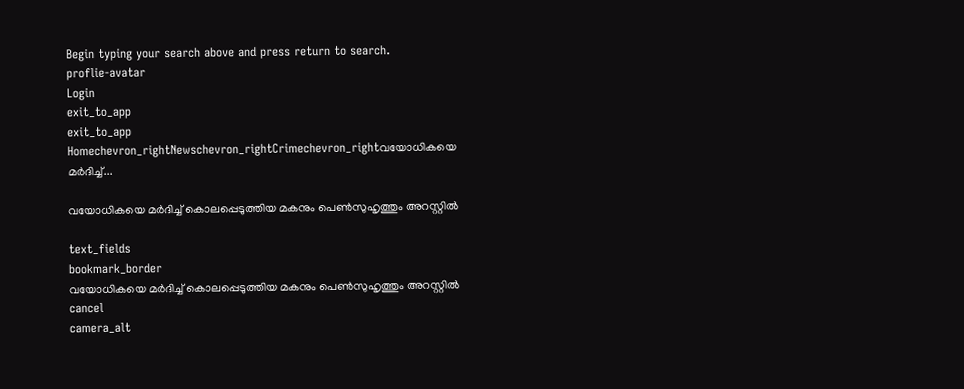Begin typing your search above and press return to search.
proflie-avatar
Login
exit_to_app
exit_to_app
Homechevron_rightNewschevron_rightCrimechevron_rightവയോധികയെ മർദിച്ച്...

വയോധികയെ മർദിച്ച് കൊലപ്പെടുത്തിയ മകനും പെൺസുഹൃത്തും അറസ്റ്റിൽ

text_fields
bookmark_border
വയോധികയെ മർദിച്ച് കൊലപ്പെടുത്തിയ മകനും പെൺസുഹൃത്തും അറസ്റ്റിൽ
cancel
camera_alt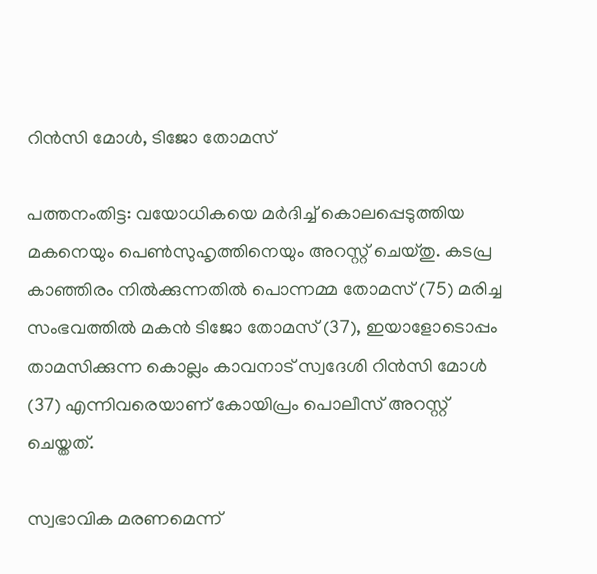റിൻസി മോൾ, ടിജോ തോമസ്

പത്തനംതിട്ട: വയോധികയെ മർദിച്ച് കൊലപ്പെടുത്തിയ മകനെയും പെൺസുഹൃത്തിനെയും അറസ്റ്റ് ചെയ്തു. കടപ്ര കാഞ്ഞിരം നിൽക്കുന്നതിൽ പൊന്നമ്മ തോമസ് (75) മരിച്ച സംഭവത്തിൽ മകൻ ടിജോ തോമസ് (37), ഇയാളോടൊപ്പം താമസിക്കുന്ന കൊല്ലം കാവനാട് സ്വദേശി റിൻസി മോൾ (37) എന്നിവരെയാണ് കോയിപ്രം പൊലീസ് അറസ്റ്റ് ചെയ്തത്.

സ്വഭാവിക മരണമെന്ന്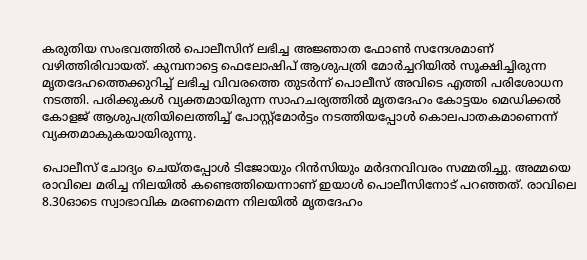കരുതിയ സംഭവത്തിൽ പൊലീസിന് ലഭിച്ച അജ്ഞാത ഫോൺ സന്ദേശമാണ് വഴിത്തിരിവായത്. കുമ്പനാട്ടെ ഫെലോഷിപ് ആശുപത്രി മോർച്ചറിയിൽ സൂക്ഷിച്ചിരുന്ന മൃതദേഹത്തെക്കുറിച്ച് ലഭിച്ച വിവരത്തെ തുടർന്ന് പൊലീസ് അവിടെ എത്തി പരിശോധന നടത്തി. പരിക്കുകൾ വ്യക്തമായിരുന്ന സാഹചര്യത്തിൽ മൃതദേഹം കോട്ടയം മെഡിക്കൽ കോളജ് ആശുപത്രിയിലെത്തിച്ച് പോസ്റ്റ്മോർട്ടം നടത്തിയപ്പോൾ കൊലപാതകമാണെന്ന് വ്യക്തമാകുകയായിരുന്നു.

പൊലീസ് ചോദ്യം ചെയ്തപ്പോൾ ടിജോയും റിൻസിയും മർദനവിവരം സമ്മതിച്ചു. അമ്മയെ രാവിലെ മരിച്ച നിലയിൽ കണ്ടെത്തിയെന്നാണ് ഇയാൾ പൊലീസിനോട് പറഞ്ഞത്. രാവിലെ 8.30ഓടെ സ്വാഭാവിക മരണമെന്ന നിലയിൽ മൃതദേഹം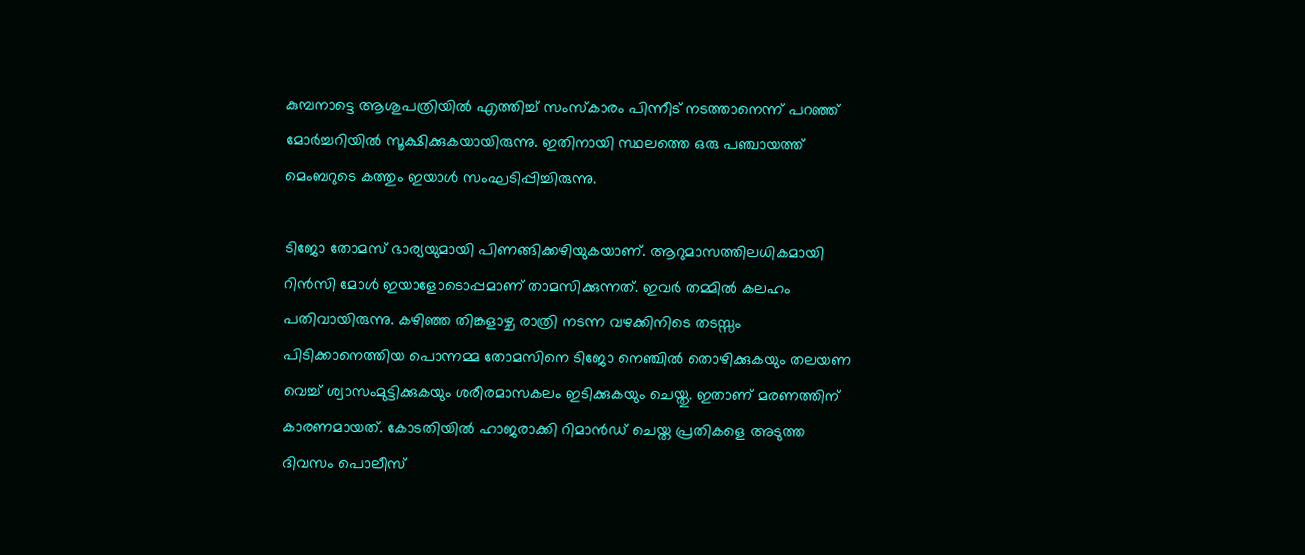കുമ്പനാട്ടെ ആശുപത്രിയിൽ എത്തിച്ച് സംസ്കാരം പിന്നീട് നടത്താനെന്ന് പറഞ്ഞ് മോർച്ചറിയിൽ സൂക്ഷിക്കുകയായിരുന്നു. ഇതിനായി സ്ഥലത്തെ ഒരു പഞ്ചായത്ത് മെംബറുടെ കത്തും ഇയാൾ സംഘടിപ്പിച്ചിരുന്നു.

ടിജോ തോമസ് ഭാര്യയുമായി പിണങ്ങിക്കഴിയുകയാണ്. ആറുമാസത്തിലധികമായി റിൻസി മോൾ ഇയാളോടൊപ്പമാണ് താമസിക്കുന്നത്. ഇവർ തമ്മിൽ കലഹം പതിവായിരുന്നു. കഴിഞ്ഞ തിങ്കളാഴ്ച രാത്രി നടന്ന വഴക്കിനിടെ തടസ്സം പിടിക്കാനെത്തിയ പൊന്നമ്മ തോമസിനെ ടിജോ നെഞ്ചിൽ തൊഴിക്കുകയും തലയണ വെച്ച് ശ്വാസംമുട്ടിക്കുകയും ശരീരമാസകലം ഇടിക്കുകയും ചെയ്തു. ഇതാണ് മരണത്തിന് കാരണമായത്. കോടതിയിൽ ഹാജരാക്കി റിമാൻഡ് ചെയ്ത പ്രതികളെ അടുത്ത ദിവസം പൊലീസ്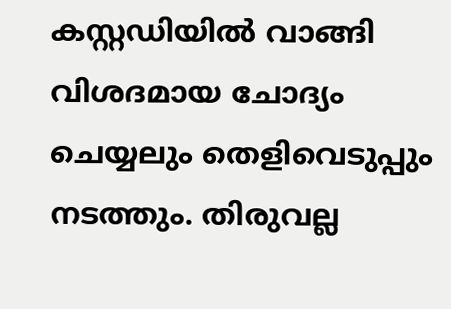കസ്റ്റഡിയിൽ വാങ്ങി വിശദമായ ചോദ്യം ചെയ്യലും തെളിവെടുപ്പും നടത്തും. തിരുവല്ല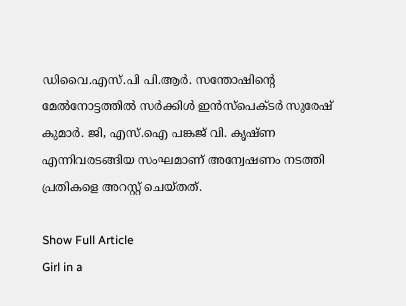ഡിവൈ.എസ്.പി പി.ആർ. സന്തോഷിന്‍റെ മേൽനോട്ടത്തിൽ സർക്കിൾ ഇൻസ്പെക്ടർ സുരേഷ് കുമാർ. ജി, എസ്.ഐ പങ്കജ് വി. കൃഷ്ണ എന്നിവരടങ്ങിയ സംഘമാണ് അന്വേഷണം നടത്തി പ്രതികളെ അറസ്റ്റ് ചെയ്തത്.

Show Full Article
Girl in a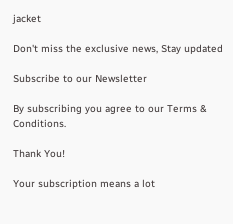jacket

Don't miss the exclusive news, Stay updated

Subscribe to our Newsletter

By subscribing you agree to our Terms & Conditions.

Thank You!

Your subscription means a lot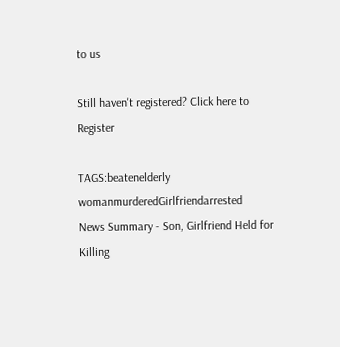to us

Still haven't registered? Click here to Register

TAGS:beatenelderly womanmurderedGirlfriendarrested
News Summary - Son, Girlfriend Held for Killing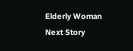Elderly Woman
Next Story